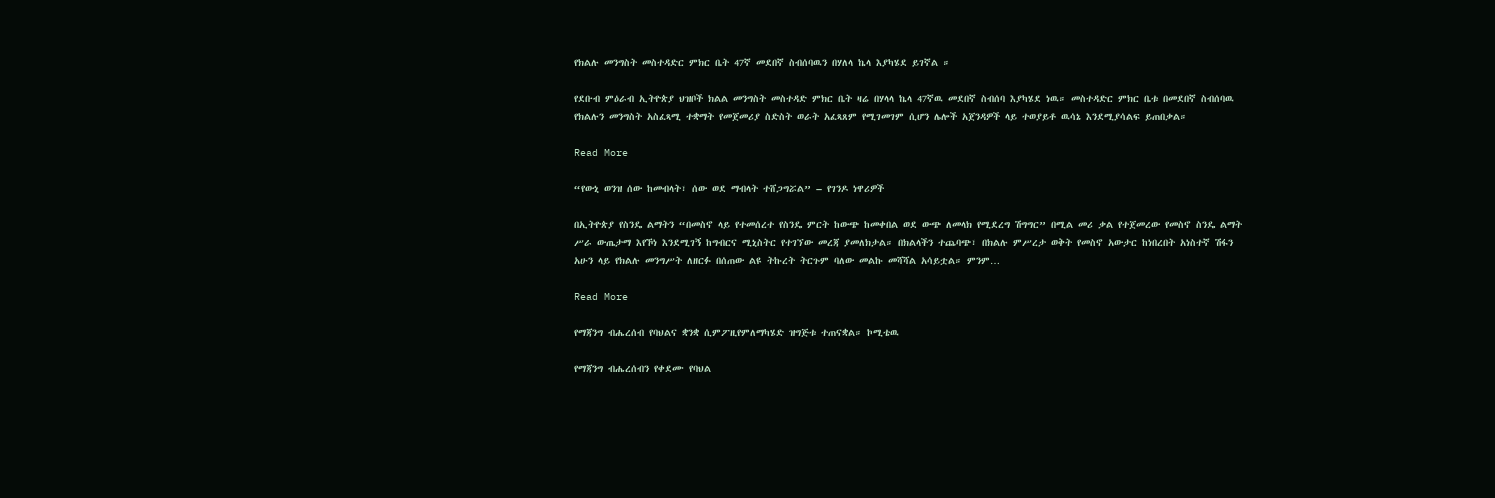የክልሉ መንግስት መስተዳድር ምክር ቤት 47ኛ መደበኛ ስብሰባዉን በሃለላ ኬላ እያካሄደ ይገኛል ።

የደቡብ ምዕራብ ኢትዮጵያ ህዝቦች ክልል መንግስት መስተዳድ ምክር ቤት ዛሬ በሃላላ ኬላ 47ኛዉ መደበኛ ስብሰባ እያካሄደ ነዉ። መስተዳድር ምክር ቤቱ በመደበኛ ስብሰባዉ የክልሉን መንግስት አስፈጻሚ ተቋማት የመጀመሪያ ስድስት ወራት አፈጻጸም የሚገመገም ሲሆን ሌሎች አጀንዳዎች ላይ ተወያይቶ ዉሳኔ እንደሚያሳልፍ ይጠበቃል።

Read More

“የውኒ ወንዝ ሰው ከመብላት፣ ሰው ወደ ማብላት ተሸጋግሯል” – የገንዶ ነዋሪዎች

በኢትዮጵያ የስንዴ ልማትን “በመስኖ ላይ የተመሰረተ የስንዴ ምርት ከውጭ ከመቀበል ወደ ውጭ ለመላክ የሚደረግ ሽግግር” በሚል መሪ ቃል የተጀመረው የመስኖ ስንዴ ልማት ሥራ ውጤታማ እየኾነ እንደሚገኝ ከግብርና ሚኒስትር የተገኘው መረጃ ያመለክታል። በክልላችን ተጨባጭ፣ በክልሉ ምሥረታ ወቅት የመስኖ አውታር ከነበረበት አነስተኛ ሽፋን አሁን ላይ የክልሉ መንግሥት ለዘርፉ በሰጠው ልዩ ትኩረት ትርጉም ባለው መልኩ መሻሻል አሳይቷል። ምንም…

Read More

የማጃንግ ብሔረሰብ የባህልና ቋንቋ ሲምፖዚየምለማካሄድ ዝግጅቱ ተጠናቋል። ኮሚቴዉ

የማጃንግ ብሔረሰብን የቀደሙ የባህል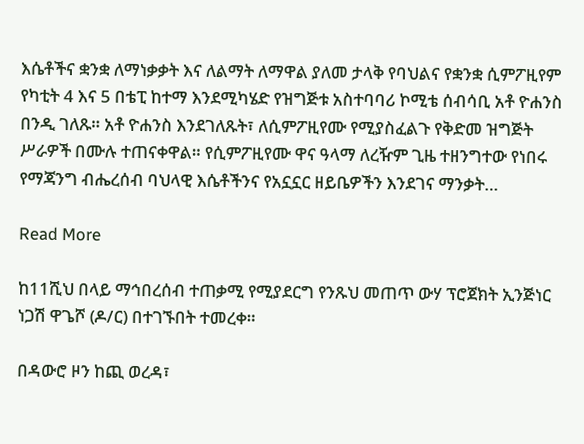እሴቶችና ቋንቋ ለማነቃቃት እና ለልማት ለማዋል ያለመ ታላቅ የባህልና የቋንቋ ሲምፖዚየም የካቲት 4 እና 5 በቴፒ ከተማ እንደሚካሄድ የዝግጅቱ አስተባባሪ ኮሚቴ ሰብሳቢ አቶ ዮሐንስ በንዲ ገለጹ። አቶ ዮሐንስ እንደገለጹት፣ ለሲምፖዚየሙ የሚያስፈልጉ የቅድመ ዝግጅት ሥራዎች በሙሉ ተጠናቀዋል። የሲምፖዚየሙ ዋና ዓላማ ለረዥም ጊዜ ተዘንግተው የነበሩ የማጃንግ ብሔረሰብ ባህላዊ እሴቶችንና የአኗኗር ዘይቤዎችን እንደገና ማንቃት…

Read More

ከ11ሺህ በላይ ማኅበረሰብ ተጠቃሚ የሚያደርግ የንጹህ መጠጥ ውሃ ፕሮጀክት ኢንጅነር ነጋሽ ዋጌሾ (ዶ/ር) በተገኙበት ተመረቀ።

በዳውሮ ዞን ከጪ ወረዳ፣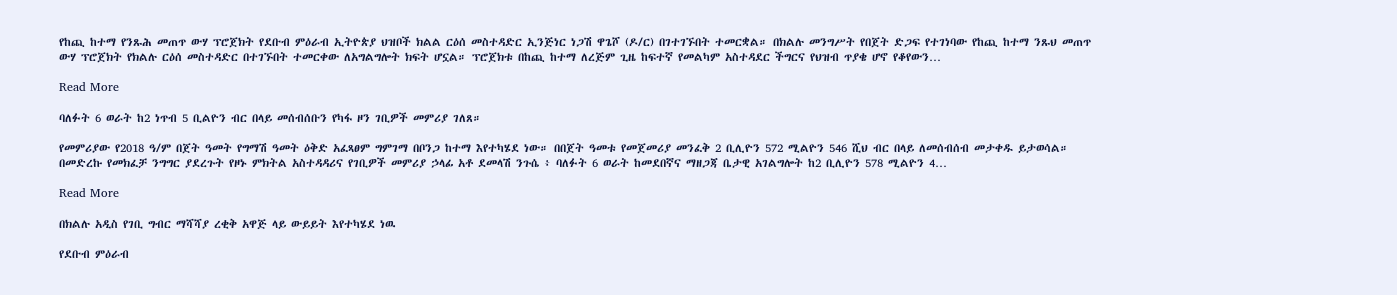የከጪ ከተማ የንጹሕ መጠጥ ውሃ ፕሮጀክት የደቡብ ምዕራብ ኢትዮጵያ ህዝቦች ክልል ርዕሰ መስተዳድር ኢንጅነር ነጋሽ ዋጌሾ (ዶ/ር) በገተገኙበት ተመርቋል። በክልሉ መንግሥት የበጀት ድጋፍ የተገነባው የከጪ ከተማ ንጹህ መጠጥ ውሃ ፕሮጀክት የክልሉ ርዕሰ መስተዳድር በተገኙበት ተመርቀው ለአግልግሎት ክፍት ሆኗል። ፕሮጀክቱ በከጪ ከተማ ለረጅም ጊዜ ከፍተኛ የመልካም አስተዳደር ችግርና የህዝብ ጥያቄ ሆኖ የቆየውን…

Read More

ባለፉት 6 ወራት ከ2 ነጥብ 5 ቢልዮን ብር በላይ መሰብሰቡን የካፋ ዞን ገቢዎች መምሪያ ገለጸ።

የመምሪያው የ2018 ዓ/ም በጀት ዓመት የግማሽ ዓመት ዕቅድ አፈጻፀም ግምገማ በቦንጋ ከተማ እየተካሄደ ነው። በበጀት ዓመቱ የመጀመሪያ መንፈቅ 2 ቢሊዮን 572 ሚልዮን 546 ሺህ ብር በላይ ለመሰብሰብ መታቀዱ ይታወሳል። በመድረኩ የመክፈቻ ንግግር ያደረጉት የዞኑ ምክትል አስተዳዳሪና የገቢዎች መምሪያ ኃላፊ አቶ ደመላሽ ንጉሴ ፥ ባለፉት 6 ወራት ከመደበኛና ማዘጋጃ ቤታዊ አገልግሎት ከ2 ቢሊዮን 578 ሚልዮን 4…

Read More

በክልሉ አዲስ የገቢ ግብር ማሻሻያ ረቂቅ አዋጅ ላይ ውይይት እየተካሄደ ነዉ

የደቡብ ምዕራብ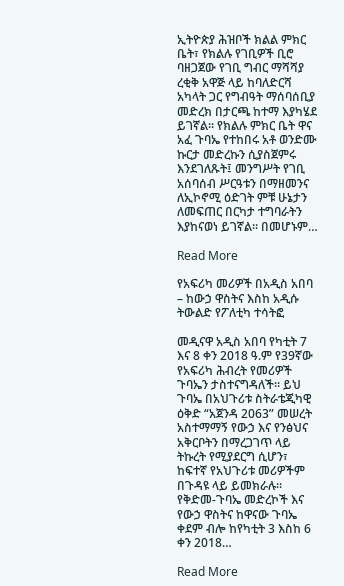ኢትዮጵያ ሕዝቦች ክልል ምክር ቤት፣ የክልሉ የገቢዎች ቢሮ ባዘጋጀው የገቢ ግብር ማሻሻያ ረቂቅ አዋጅ ላይ ከባለድርሻ አካላት ጋር የግብዓት ማሰባሰቢያ መድረክ በታርጫ ከተማ እያካሄደ ይገኛል። የክልሉ ምክር ቤት ዋና አፈ ጉባኤ የተከበሩ አቶ ወንድሙ ኩርታ መድረኩን ሲያስጀምሩ እንደገለጹት፤ መንግሥት የገቢ አሰባሰብ ሥርዓቱን በማዘመንና ለኢኮኖሚ ዕድገት ምቹ ሁኔታን ለመፍጠር በርካታ ተግባራትን እያከናወነ ይገኛል። በመሆኑም…

Read More

የአፍሪካ መሪዎች በአዲስ አበባ – ከውኃ ዋስትና እስከ አዲሱ ትውልድ የፖለቲካ ተሳትፎ

መዲናዋ አዲስ አበባ የካቲት 7 እና 8 ቀን 2018 ዓ.ም የ39ኛው የአፍሪካ ሕብረት የመሪዎች ጉባኤን ታስተናግዳለች። ይህ ጉባኤ በአህጉሪቱ ስትራቴጂካዊ ዕቅድ “አጀንዳ 2063” መሠረት አስተማማኝ የውኃ እና የንፅህና አቅርቦትን በማረጋገጥ ላይ ትኩረት የሚያደርግ ሲሆን፣ ከፍተኛ የአህጉሪቱ መሪዎችም በጉዳዩ ላይ ይመክራሉ። የቅድመ-ጉባኤ መድረኮች እና የውኃ ዋስትና ከዋናው ጉባኤ ቀደም ብሎ ከየካቲት 3 እስከ 6 ቀን 2018…

Read More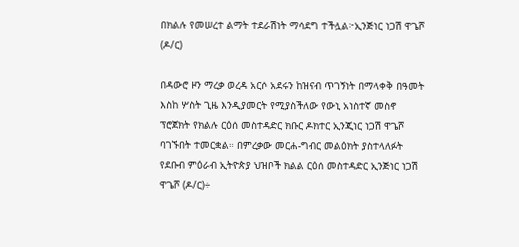በክልሉ የመሠረተ ልማት ተደራሽነት ማሳደግ ተችሏል፦ኢንጅነር ነጋሽ ዋጌሾ (ዶ/ር)

በዳውሮ ዞን ማረቃ ወረዳ አርሶ አደሩን ከዝናብ ጥገኝነት በማላቀቅ በዓመት እስከ ሦስት ጊዜ እንዲያመርት የሚያስችለው የውኒ አነስተኛ መስኖ ፕሮጀክት የክልሉ ርዕሰ መስተዳድር ክቡር ዶክተር ኢንጂነር ነጋሽ ዋጌሾ ባገኙበት ተመርቋል። በምረቃው መርሐ-ግብር መልዕክት ያስተላለፉት የደቡብ ምዕራብ ኢትዮጵያ ህዝቦች ክልል ርዕሰ መስተዳድር ኢንጅነር ነጋሽ ዋጌሾ (ዶ/ር)÷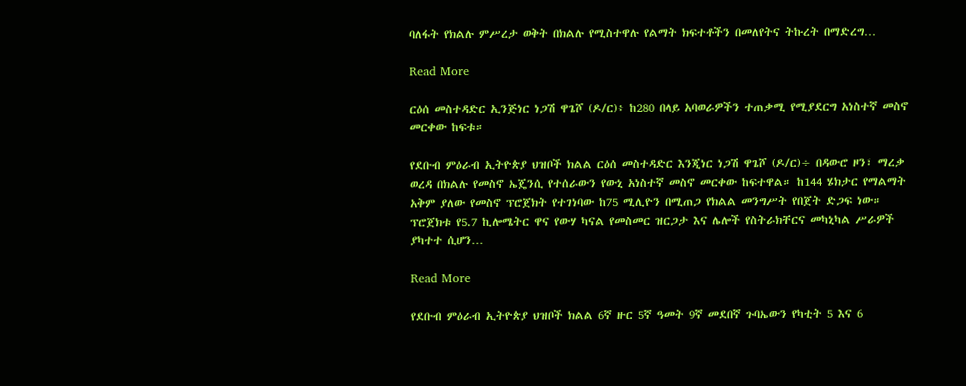ባለፋት የክልሉ ምሥረታ ወቅት በክልሉ የሚስተዋሉ የልማት ክፍተቶችን በመለየትና ትኩረት በማድረግ…

Read More

ርዕሰ መስተዳድር ኢንጅነር ነጋሽ ዋጌሾ (ዶ/ር)፥ ከ280 በላይ አባወራዎችን ተጠቃሚ የሚያደርግ አነስተኛ መስኖ መርቀው ከፍቱ።

የደቡብ ምዕራብ ኢትዮጵያ ህዝቦች ክልል ርዕሰ መስተዳድር እንጂነር ነጋሽ ዋጌሾ (ዶ/ር)÷ በዳውሮ ዞን፣ ማረቃ ወረዳ በክልሉ የመስኖ ኤጄንሲ የተሰራውን የውኒ አነስተኛ መስኖ መርቀው ከፍተዋል። ከ144 ሄክታር የማልማት አቅም ያለው የመስኖ ፕሮጀክት የተገነባው ከ75 ሚሊዮን በሚጠጋ የክልል መንግሥት የበጀት ድጋፍ ነው። ፕሮጀክቱ የ5.7 ኪሎሜትር ዋና የውሃ ካናል የመስመር ዝርጋታ እና ሌሎች የስትራክቸርና መካኒካል ሥራዎች ያካተተ ሲሆን…

Read More

የደቡብ ምዕራብ ኢትዮጵያ ህዝቦች ክልል 6ኛ ዙር 5ኛ ዓመት 9ኛ መደበኛ ጉባኤውን የካቲት 5 እና 6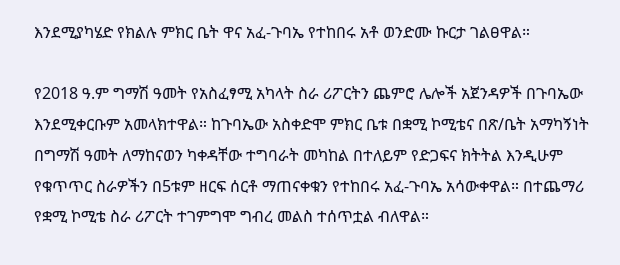እንደሚያካሄድ የክልሉ ምክር ቤት ዋና አፈ-ጉባኤ የተከበሩ አቶ ወንድሙ ኩርታ ገልፀዋል።

የ2018 ዓ.ም ግማሽ ዓመት የአስፈፃሚ አካላት ስራ ሪፖርትን ጨምሮ ሌሎች አጀንዳዎች በጉባኤው እንደሚቀርቡም አመላክተዋል። ከጉባኤው አስቀድሞ ምክር ቤቱ በቋሚ ኮሚቴና በጽ/ቤት አማካኝነት በግማሽ ዓመት ለማከናወን ካቀዳቸው ተግባራት መካከል በተለይም የድጋፍና ክትትል እንዲሁም የቁጥጥር ስራዎችን በ5ቱም ዘርፍ ሰርቶ ማጠናቀቁን የተከበሩ አፈ-ጉባኤ አሳውቀዋል። በተጨማሪ የቋሚ ኮሚቴ ስራ ሪፖርት ተገምግሞ ግብረ መልስ ተሰጥቷል ብለዋል።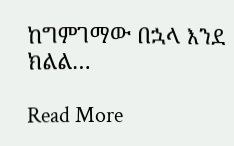ከግምገማው በኋላ እንደ ክልል…

Read More